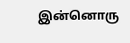இன்னொரு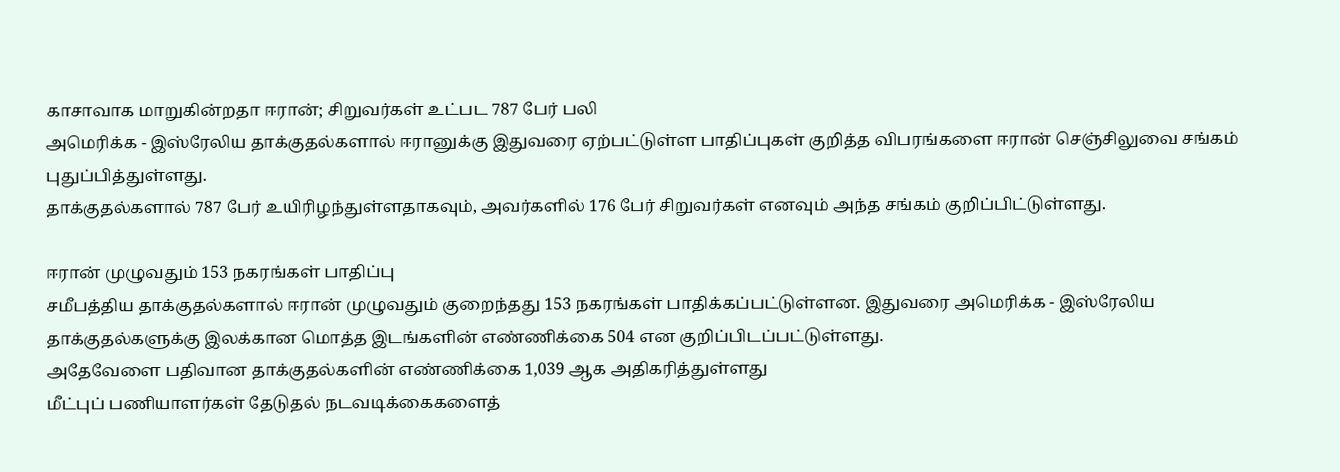காசாவாக மாறுகின்றதா ஈரான்; சிறுவர்கள் உட்பட 787 பேர் பலி
அமெரிக்க - இஸ்ரேலிய தாக்குதல்களால் ஈரானுக்கு இதுவரை ஏற்பட்டுள்ள பாதிப்புகள் குறித்த விபரங்களை ஈரான் செஞ்சிலுவை சங்கம் புதுப்பித்துள்ளது.
தாக்குதல்களால் 787 பேர் உயிரிழந்துள்ளதாகவும், அவர்களில் 176 பேர் சிறுவர்கள் எனவும் அந்த சங்கம் குறிப்பிட்டுள்ளது.

ஈரான் முழுவதும் 153 நகரங்கள் பாதிப்பு
சமீபத்திய தாக்குதல்களால் ஈரான் முழுவதும் குறைந்தது 153 நகரங்கள் பாதிக்கப்பட்டுள்ளன. இதுவரை அமெரிக்க - இஸ்ரேலிய தாக்குதல்களுக்கு இலக்கான மொத்த இடங்களின் எண்ணிக்கை 504 என குறிப்பிடப்பட்டுள்ளது.
அதேவேளை பதிவான தாக்குதல்களின் எண்ணிக்கை 1,039 ஆக அதிகரித்துள்ளது
மீட்புப் பணியாளர்கள் தேடுதல் நடவடிக்கைகளைத்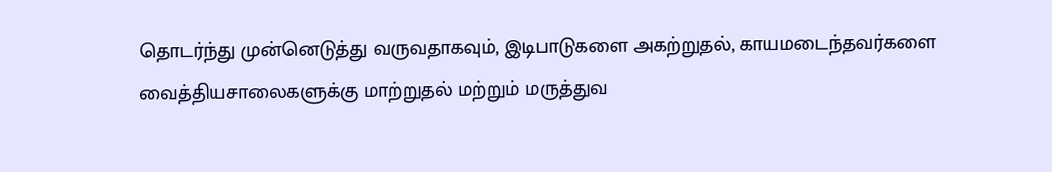தொடர்ந்து முன்னெடுத்து வருவதாகவும், இடிபாடுகளை அகற்றுதல், காயமடைந்தவர்களை வைத்தியசாலைகளுக்கு மாற்றுதல் மற்றும் மருத்துவ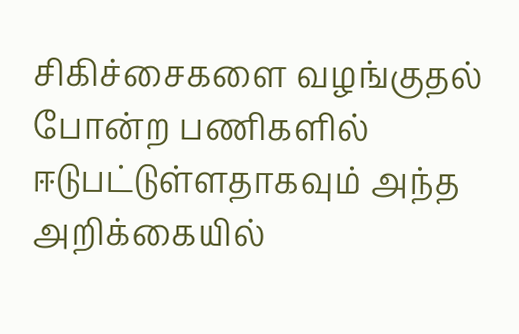சிகிச்சைகளை வழங்குதல் போன்ற பணிகளில் ஈடுபட்டுள்ளதாகவும் அந்த அறிக்கையில்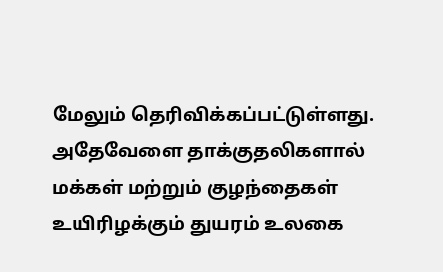மேலும் தெரிவிக்கப்பட்டுள்ளது.
அதேவேளை தாக்குதலிகளால் மக்கள் மற்றும் குழந்தைகள் உயிரிழக்கும் துயரம் உலகை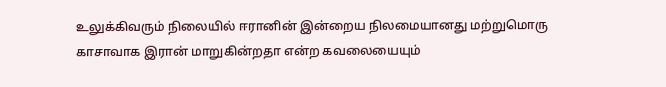உலுக்கிவரும் நிலையில் ஈரானின் இன்றைய நிலமையானது மற்றுமொரு காசாவாக இரான் மாறுகின்றதா என்ற கவலையையும்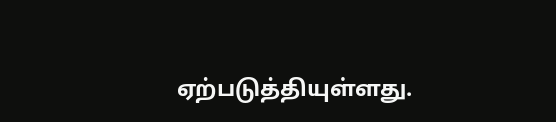ஏற்படுத்தியுள்ளது.